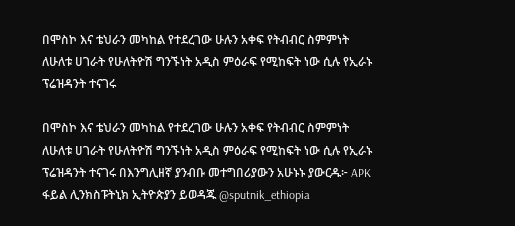በሞስኮ እና ቴህራን መካከል የተደረገው ሁሉን አቀፍ የትብብር ስምምነት ለሁለቱ ሀገራት የሁለትዮሽ ግንኙነት አዲስ ምዕራፍ የሚከፍት ነው ሲሉ የኢራኑ ፕሬዝዳንት ተናገሩ

በሞስኮ እና ቴህራን መካከል የተደረገው ሁሉን አቀፍ የትብብር ስምምነት ለሁለቱ ሀገራት የሁለትዮሽ ግንኙነት አዲስ ምዕራፍ የሚከፍት ነው ሲሉ የኢራኑ ፕሬዝዳንት ተናገሩ በእንግሊዘኛ ያንብቡ መተግበሪያውን አሁኑኑ ያውርዱ፦ APK ፋይል ሊንክስፑትኒክ ኢትዮጵያን ይወዳጁ @sputnik_ethiopia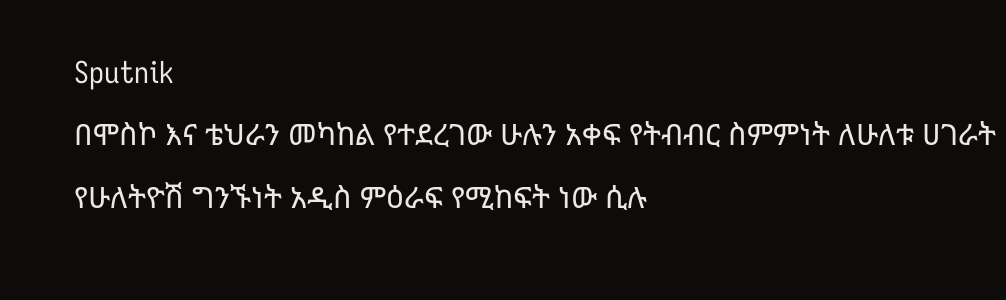Sputnik
በሞስኮ እና ቴህራን መካከል የተደረገው ሁሉን አቀፍ የትብብር ስምምነት ለሁለቱ ሀገራት የሁለትዮሽ ግንኙነት አዲስ ምዕራፍ የሚከፍት ነው ሲሉ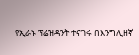የኢራኑ ፕሬዝዳንት ተናገሩ በእንግሊዘኛ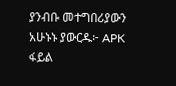ያንብቡ መተግበሪያውን አሁኑኑ ያውርዱ፦ APK ፋይል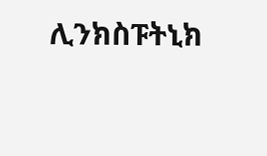ሊንክስፑትኒክ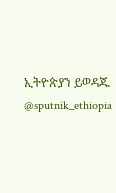ኢትዮጵያን ይወዳጁ @sputnik_ethiopia